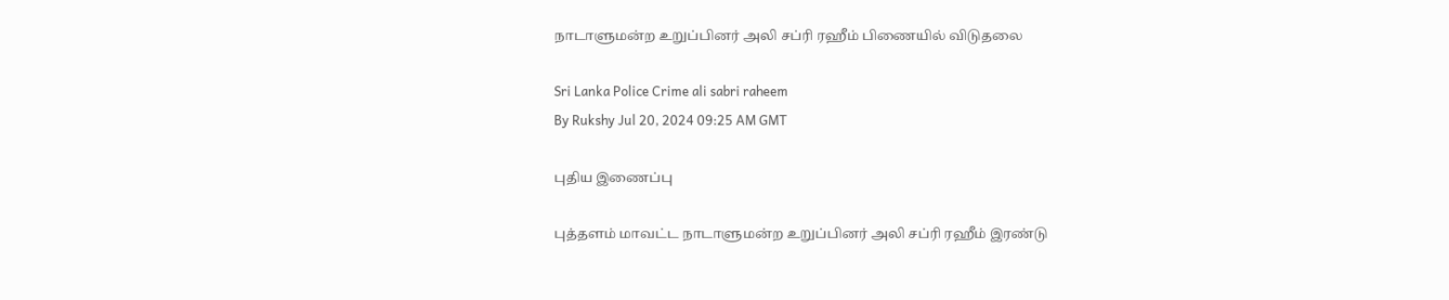நாடாளுமன்ற உறுப்பினர் அலி சப்ரி ரஹீம் பிணையில் விடுதலை

Sri Lanka Police Crime ali sabri raheem
By Rukshy Jul 20, 2024 09:25 AM GMT

புதிய இணைப்பு

புத்தளம் மாவட்ட நாடாளுமன்ற உறுப்பினர் அலி சப்ரி ரஹீம் இரண்டு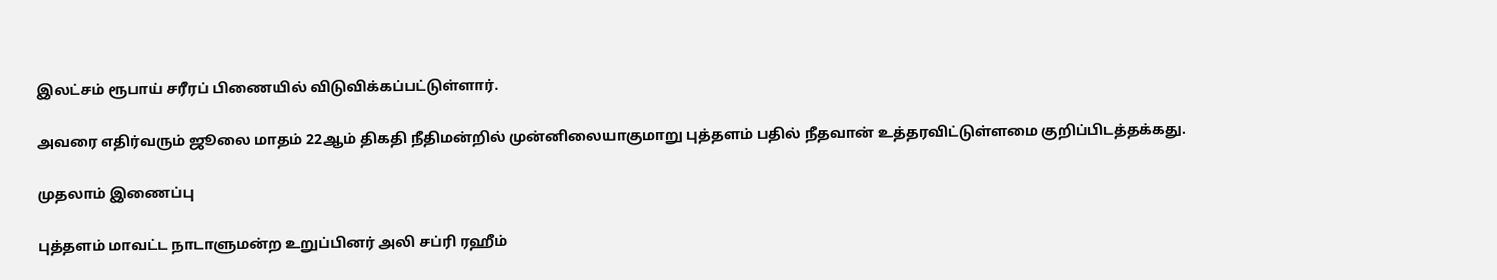இலட்சம் ரூபாய் சரீரப் பிணையில் விடுவிக்கப்பட்டுள்ளார்.

அவரை எதிர்வரும் ஜூலை மாதம் 22ஆம் திகதி நீதிமன்றில் முன்னிலையாகுமாறு புத்தளம் பதில் நீதவான் உத்தரவிட்டுள்ளமை குறிப்பிடத்தக்கது.

முதலாம் இணைப்பு

புத்தளம் மாவட்ட நாடாளுமன்ற உறுப்பினர் அலி சப்ரி ரஹீம்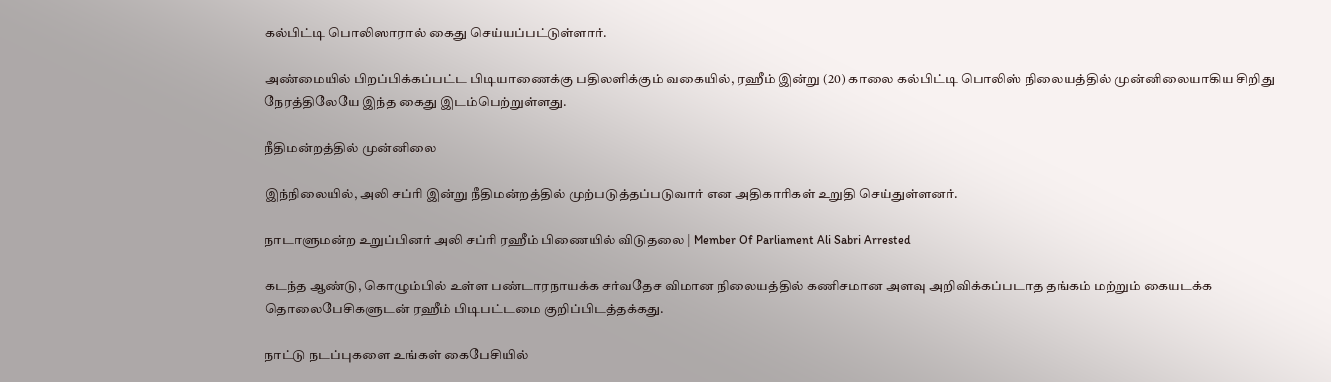கல்பிட்டி பொலிஸாரால் கைது செய்யப்பட்டுள்ளார்.

அண்மையில் பிறப்பிக்கப்பட்ட பிடியாணைக்கு பதிலளிக்கும் வகையில், ரஹீம் இன்று (20) காலை கல்பிட்டி பொலிஸ் நிலையத்தில் முன்னிலையாகிய சிறிது நேரத்திலேயே இந்த கைது இடம்பெற்றுள்ளது.

நீதிமன்றத்தில் முன்னிலை

இந்நிலையில், அலி சப்ரி இன்று நீதிமன்றத்தில் முற்படுத்தப்படுவார் என அதிகாரிகள் உறுதி செய்துள்ளனர்.

நாடாளுமன்ற உறுப்பினர் அலி சப்ரி ரஹீம் பிணையில் விடுதலை | Member Of Parliament Ali Sabri Arrested

கடந்த ஆண்டு, கொழும்பில் உள்ள பண்டாரநாயக்க சர்வதேச விமான நிலையத்தில் கணிசமான அளவு அறிவிக்கப்படாத தங்கம் மற்றும் கையடக்க தொலைபேசிகளுடன் ரஹீம் பிடிபட்டமை குறிப்பிடத்தக்கது.

நாட்டு நடப்புகளை உங்கள் கைபேசியில்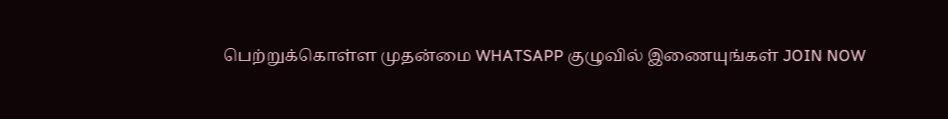பெற்றுக்கொள்ள முதன்மை WHATSAPP குழுவில் இணையுங்கள் JOIN NOW